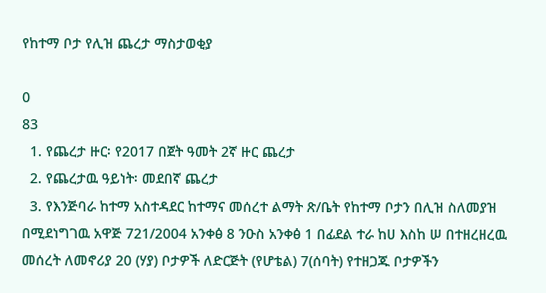የከተማ ቦታ የሊዝ ጨረታ ማስታወቂያ

0
83
  1. የጨረታ ዙር፡ የ2017 በጀት ዓመት 2ኛ ዙር ጨረታ
  2. የጨረታዉ ዓይነት፡ መደበኛ ጨረታ
  3. የእንጅባራ ከተማ አስተዳደር ከተማና መሰረተ ልማት ጽ/ቤት የከተማ ቦታን በሊዝ ስለመያዝ በሚደነግገዉ አዋጅ 721/2004 አንቀፅ 8 ንዑስ አንቀፅ 1 በፊደል ተራ ከሀ እስከ ሠ በተዘረዘረዉ መሰረት ለመኖሪያ 20 (ሃያ) ቦታዎች ለድርጅት (የሆቴል) 7(ሰባት) የተዘጋጁ ቦታዎችን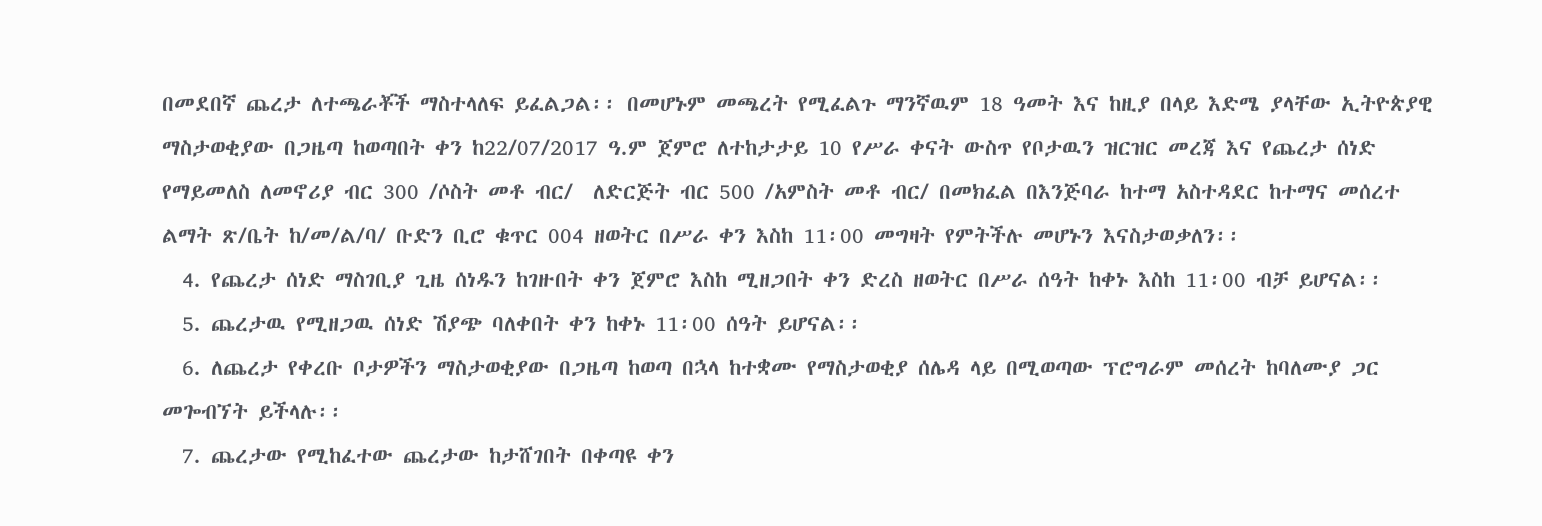በመደበኛ ጨረታ ለተጫራቾች ማስተላለፍ ይፈልጋል፡፡ በመሆኑም መጫረት የሚፈልጉ ማንኛዉም 18 ዓመት እና ከዚያ በላይ እድሜ ያላቸው ኢትዮጵያዊ ማስታወቂያው በጋዜጣ ከወጣበት ቀን ከ22/07/2017 ዓ.ም ጀምሮ ለተከታታይ 10 የሥራ ቀናት ውስጥ የቦታዉን ዝርዝር መረጃ እና የጨረታ ሰነድ የማይመለስ ለመኖሪያ ብር 300 /ሶስት መቶ ብር/  ለድርጅት ብር 500 /አምስት መቶ ብር/ በመክፈል በእንጅባራ ከተማ አስተዳደር ከተማና መሰረተ ልማት ጽ/ቤት ከ/መ/ል/ባ/ ቡድን ቢሮ ቁጥር 004 ዘወትር በሥራ ቀን እስከ 11፡00 መግዛት የምትችሉ መሆኑን እናስታወቃለን፡፡
  4. የጨረታ ሰነድ ማስገቢያ ጊዜ ሰነዱን ከገዙበት ቀን ጀምሮ እስከ ሚዘጋበት ቀን ድረስ ዘወትር በሥራ ሰዓት ከቀኑ እስከ 11፡00 ብቻ ይሆናል፡፡
  5. ጨረታዉ የሚዘጋዉ ሰነድ ሽያጭ ባለቀበት ቀን ከቀኑ 11፡00 ሰዓት ይሆናል፡፡
  6. ለጨረታ የቀረቡ ቦታዎችን ማስታወቂያው በጋዜጣ ከወጣ በኋላ ከተቋሙ የማስታወቂያ ሰሌዳ ላይ በሚወጣው ፕሮግራም መሰረት ከባለሙያ ጋር መጐብኘት ይችላሉ፡፡
  7. ጨረታው የሚከፈተው ጨረታው ከታሸገበት በቀጣዩ ቀን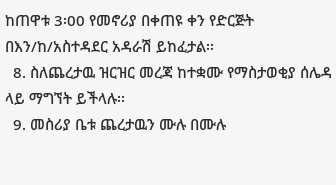ከጠዋቱ 3፡00 የመኖሪያ በቀጠዩ ቀን የድርጅት በእን/ከ/አስተዳደር አዳራሽ ይከፈታል፡፡
  8. ስለጨረታዉ ዝርዝር መረጃ ከተቋሙ የማስታወቂያ ሰሌዳ ላይ ማግኘት ይችላሉ፡፡
  9. መስሪያ ቤቱ ጨረታዉን ሙሉ በሙሉ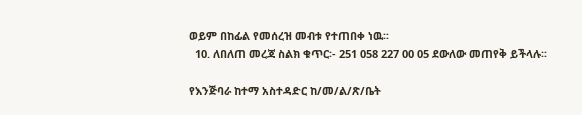ወይም በከፊል የመሰረዝ መብቱ የተጠበቀ ነዉ፡፡
  10. ለበለጠ መረጃ ስልክ ቁጥር፡- 251 058 227 00 05 ደውለው መጠየቅ ይችላሉ፡፡

የእንጅባራ ከተማ አስተዳድር ከ/መ/ል/ጽ/ቤት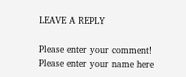LEAVE A REPLY

Please enter your comment!
Please enter your name here